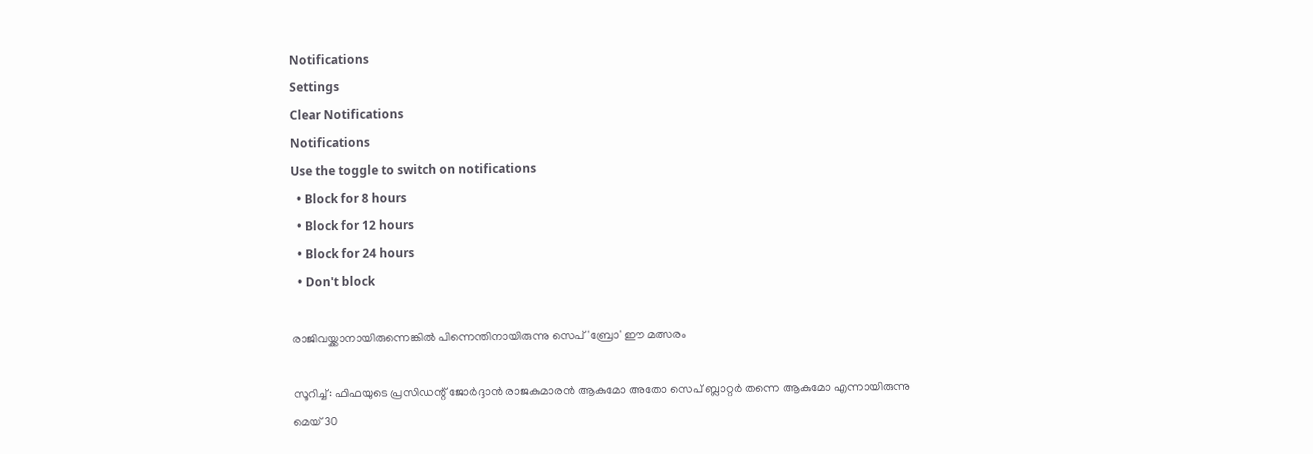Notifications
Settings
Clear Notifications
Notifications
Use the toggle to switch on notifications
  • Block for 8 hours
  • Block for 12 hours
  • Block for 24 hours
  • Don't block

രാജിവയ്ക്കാനായിരുന്നെങ്കില്‍ പിന്നെന്തിനായിരുന്നു സെപ് 'ബ്രോ' ഈ മത്സരം

സൂറിച്ച്: ഫിഫയുടെ പ്രസിഡന്റ് ജോര്‍ദ്ദാന്‍ രാജകുമാരന്‍ ആകുമോ അതോ സെപ് ബ്ലാറ്റര്‍ തന്നെ ആകുമോ എന്നായിരുന്നു മെയ് 30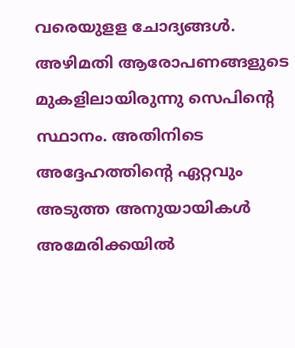വരെയുളള ചോദ്യങ്ങള്‍. അഴിമതി ആരോപണങ്ങളുടെ മുകളിലായിരുന്നു സെപിന്റെ സ്ഥാനം. അതിനിടെ അദ്ദേഹത്തിന്റെ ഏറ്റവും അടുത്ത അനുയായികള്‍ അമേരിക്കയില്‍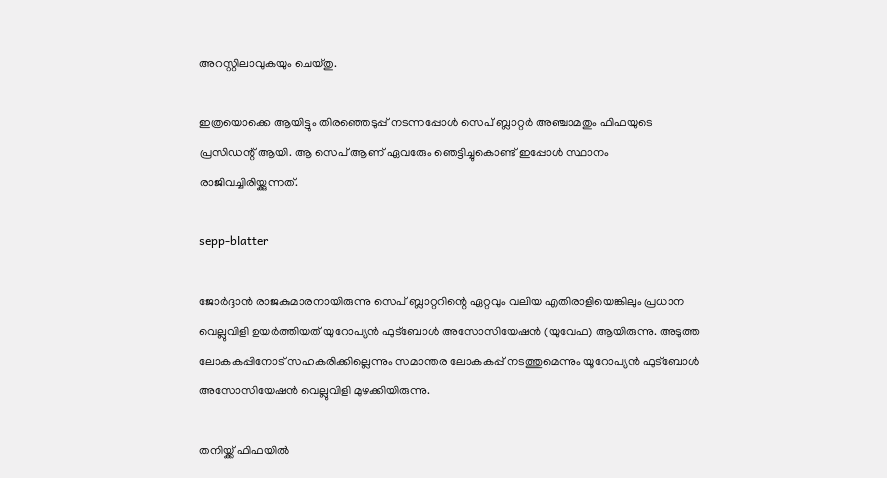അറസ്റ്റിലാവുകയും ചെയ്തു.

ഇത്രയൊക്കെ ആയിട്ടും തിരഞ്ഞെടുപ്പ് നടന്നപ്പോള്‍ സെപ് ബ്ലാറ്റര്‍ അഞ്ചാമതും ഫിഫയുടെ പ്രസിഡന്റ് ആയി. ആ സെപ് ആണ് ഏവരേും ഞെട്ടിച്ചുകൊണ്ട് ഇപ്പോള്‍ സ്ഥാനം രാജിവച്ചിരിയ്ക്കുന്നത്.

sepp-blatter

ജോര്‍ദ്ദാന്‍ രാജകുമാരനായിരുന്നു സെപ് ബ്ലാറ്ററിന്റെ ഏറ്റവും വലിയ എതിരാളിയെങ്കിലും പ്രധാന വെല്ലുവിളി ഉയര്‍ത്തിയത് യുറോപ്യന്‍ ഫുട്‌ബോള്‍ അസോസിയേഷന്‍ (യുവേഫ) ആയിരുന്നു. അടുത്ത ലോകകപ്പിനോട് സഹകരിക്കില്ലെന്നും സമാന്തര ലോകകപ്പ് നടത്തുമെന്നും യൂറോപ്യന്‍ ഫുട്‌ബോള്‍ അസോസിയേഷന്‍ വെല്ലുവിളി മുഴക്കിയിരുന്നു.

തനിയ്ക്ക് ഫിഫയില്‍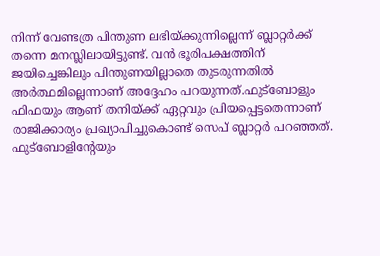നിന്ന് വേണ്ടത്ര പിന്തുണ ലഭിയ്ക്കുന്നില്ലെന്ന് ബ്ലാറ്റര്‍ക്ക് തന്നെ മനസ്ലിലായിട്ടുണ്ട്. വന്‍ ഭൂരിപക്ഷത്തിന് ജയിച്ചെങ്കിലും പിന്തുണയില്ലാതെ തുടരുന്നതില്‍ അര്‍ത്ഥമില്ലെന്നാണ് അദ്ദേഹം പറയുന്നത്.ഫുട്‌ബോളും ഫിഫയും ആണ് തനിയ്ക്ക് ഏറ്റവും പ്രിയപ്പെട്ടതെന്നാണ് രാജിക്കാര്യം പ്രഖ്യാപിച്ചുകൊണ്ട് സെപ് ബ്ലാറ്റര്‍ പറഞ്ഞത്. ഫുട്‌ബോളിന്റേയും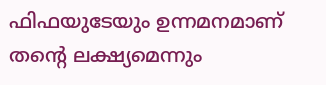ഫിഫയുടേയും ഉന്നമനമാണ് തന്റെ ലക്ഷ്യമെന്നും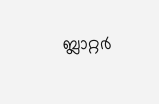ബ്ലാറ്റര്‍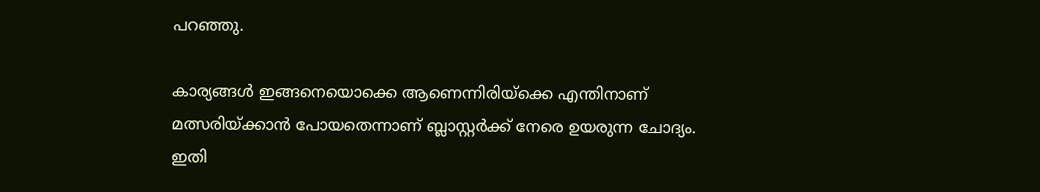പറഞ്ഞു.

കാര്യങ്ങള്‍ ഇങ്ങനെയൊക്കെ ആണെന്നിരിയ്‌ക്കെ എന്തിനാണ് മത്സരിയ്ക്കാന്‍ പോയതെന്നാണ് ബ്ലാസ്റ്റര്‍ക്ക് നേരെ ഉയരുന്ന ചോദ്യം. ഇതി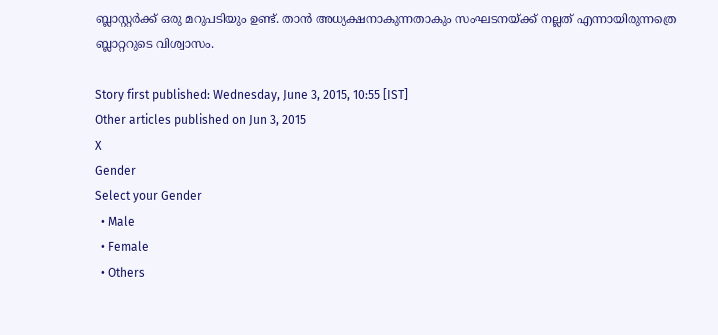ബ്ലാസ്റ്റര്‍ക്ക് ഒരു മറുപടിയും ഉണ്ട്. താന്‍ അധ്യക്ഷനാകുന്നതാകും സംഘടനയ്ക്ക് നല്ലത് എന്നായിരുന്നത്രെ ബ്ലാറ്ററുടെ വിശ്വാസം.

Story first published: Wednesday, June 3, 2015, 10:55 [IST]
Other articles published on Jun 3, 2015
X
Gender
Select your Gender
  • Male
  • Female
  • Others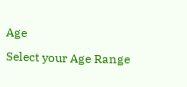Age
Select your Age Range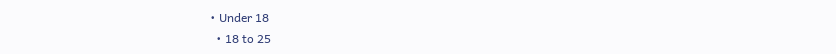• Under 18
  • 18 to 25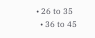• 26 to 35
  • 36 to 45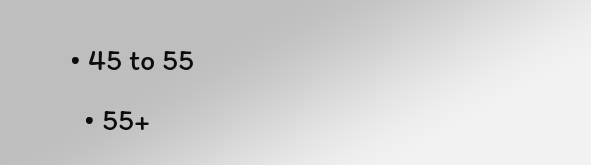• 45 to 55
  • 55+